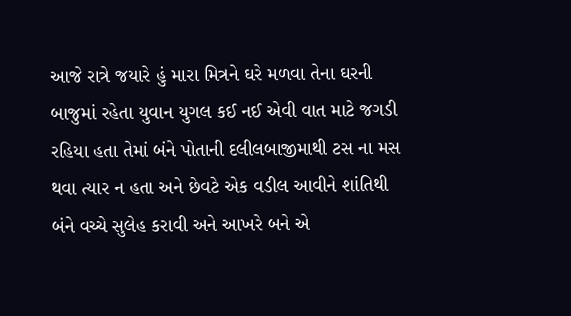આજે રાત્રે જયારે હું મારા મિત્રને ઘરે મળવા તેના ઘરની બાજુમાં રહેતા યુવાન યુગલ કઈ નઈ એવી વાત માટે જગડી રહિયા હતા તેમાં બંને પોતાની દલીલબાજીમાથી ટસ ના મસ થવા ત્યાર ન હતા અને છેવટે એક વડીલ આવીને શાંતિથી બંને વચ્ચે સુલેહ કરાવી અને આખરે બને એ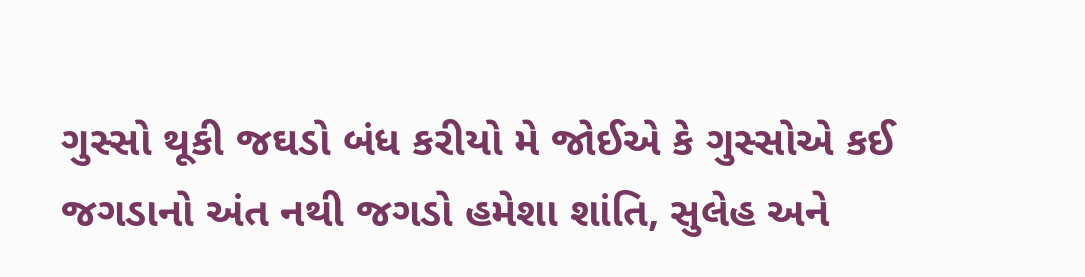ગુસ્સો થૂકી જઘડો બંધ કરીયો મે જોઈએ કે ગુસ્સોએ કઈ જગડાનો અંત નથી જગડો હમેશા શાંતિ, સુલેહ અને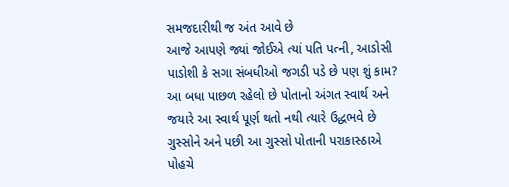સમજદારીથી જ અંત આવે છે
આજે આપણે જ્યાં જોઈએ ત્યાં પતિ પત્ની, આડોસી પાડોશી કે સગા સંબધીઓ જગડી પડે છે પણ શું કામ? આ બધા પાછળ રહેલો છે પોતાનો અંગત સ્વાર્થ અને જયારે આ સ્વાર્થ પૂર્ણ થતો નથી ત્યારે ઉદ્ધભવે છે ગુસ્સોને અને પછી આ ગુસ્સો પોતાની પરાકાસ્ઠાએ પોહચે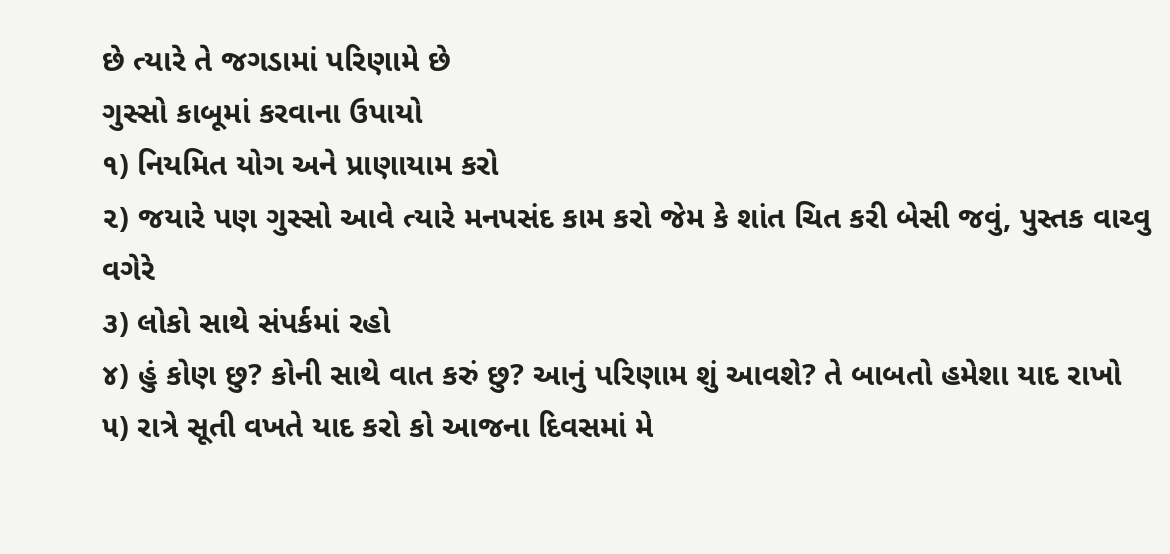છે ત્યારે તે જગડામાં પરિણામે છે
ગુસ્સો કાબૂમાં કરવાના ઉપાયો
૧) નિયમિત યોગ અને પ્રાણાયામ કરો
૨) જયારે પણ ગુસ્સો આવે ત્યારે મનપસંદ કામ કરો જેમ કે શાંત ચિત કરી બેસી જવું, પુસ્તક વાચ્વુ વગેરે
૩) લોકો સાથે સંપર્કમાં રહો
૪) હું કોણ છુ? કોની સાથે વાત કરું છુ? આનું પરિણામ શું આવશે? તે બાબતો હમેશા યાદ રાખો
૫) રાત્રે સૂતી વખતે યાદ કરો કો આજના દિવસમાં મે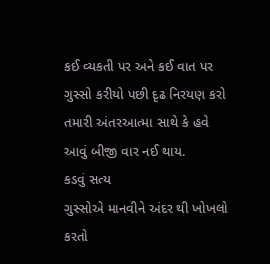કઈ વ્યકતી પર અને કઈ વાત પર ગુસ્સો કરીયો પછી દૃઢ નિરયણ કરો તમારી અંતરઆત્મા સાથે કે હવે આવું બીજી વાર નઈ થાય.
કડવું સત્ય
ગુસ્સોએ માનવીને અંદર થી ખોખલો કરતો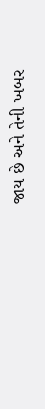જાય છે અને તેની ખબર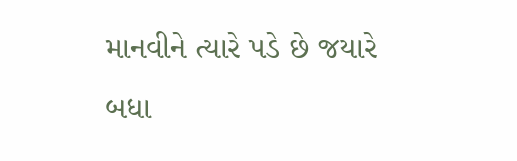માનવીને ત્યારે પડે છે જયારે બધા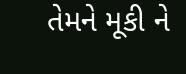તેમને મૂકી ને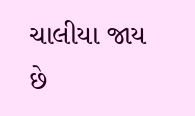ચાલીયા જાય છે